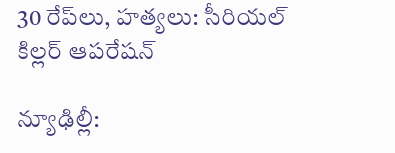30 రేప్‌లు, హత్యలు: సీరియల్ కిల్లర్ ఆపరేషన్

న్యూఢిల్లీ: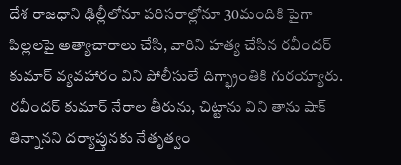దేశ రాజధాని ఢిల్లీలోనూ పరిసరాల్లోనూ 30మందికి పైగా పిల్లలపై అత్యాచారాలు చేసి, వారిని హత్య చేసిన రవీందర్ కుమార్ వ్యవహారం విని పోలీసులే దిగ్భ్రాంతికి గురయ్యారు. రవీందర్ కుమార్ నేరాల తీరును, చిట్టాను విని తాను షాక్ తిన్నానని దర్యాప్తునకు నేతృత్వం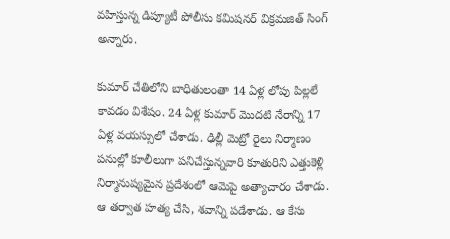వహిస్తున్న డిప్యూటీ పోలీసు కమిషనర్ విక్రమజిత్ సింగ్ అన్నారు.

కుమార్ చేతిలోని బాధితులంతా 14 ఏళ్ల లోపు పిల్లలే కావడం విశేషం. 24 ఏళ్ల కుమార్ మొదటి నేరాన్ని 17 ఏళ్ల వయస్సులో చేశాడు. ఢిల్లీ మెట్రో రైలు నిర్మాణం పనుల్లో కూలీలుగా పనిచేస్తున్నవారి కూతురిని ఎత్తుకెళ్లి నిర్మానుష్యమైన ప్రదేశంలో ఆమెపై అత్యాచారం చేశాడు. ఆ తర్వాత హత్య చేసి, శవాన్ని పడేశాడు. ఆ కేసు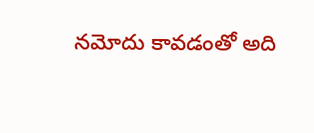నమోదు కావడంతో అది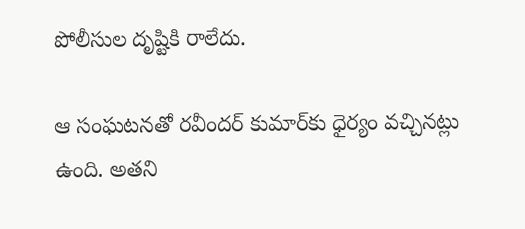పోలీసుల దృష్టికి రాలేదు.

ఆ సంఘటనతో రవీందర్ కుమార్‌కు ధైర్యం వచ్చినట్లు ఉంది. అతని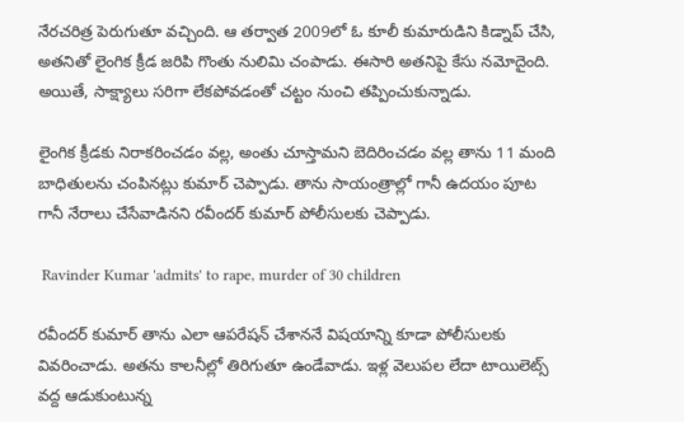నేరచరిత్ర పెరుగుతూ వచ్చింది. ఆ తర్వాత 2009లో ఓ కూలీ కుమారుడిని కిడ్నాప్ చేసి, అతనితో లైంగిక క్రీడ జరిపి గొంతు నులిమి చంపాడు. ఈసారి అతనిపై కేసు నమోదైంది. అయితే, సాక్ష్యాలు సరిగా లేకపోవడంతో చట్టం నుంచి తప్పించుకున్నాడు.

లైంగిక క్రీడకు నిరాకరించడం వల్ల, అంతు చూస్తామని బెదిరించడం వల్ల తాను 11 మంది బాధితులను చంపినట్లు కుమార్ చెప్పాడు. తాను సాయంత్రాల్లో గానీ ఉదయం పూట గానీ నేరాలు చేసేవాడినని రవీందర్ కుమార్ పోలీసులకు చెప్పాడు.

 Ravinder Kumar 'admits' to rape, murder of 30 children

రవీందర్ కుమార్ తాను ఎలా ఆపరేషన్ చేశాననే విషయాన్ని కూడా పోలీసులకు వివరించాడు. అతను కాలనీల్లో తిరిగుతూ ఉండేవాడు. ఇళ్ల వెలుపల లేదా టాయిలెట్స్ వద్ద ఆడుకుంటున్న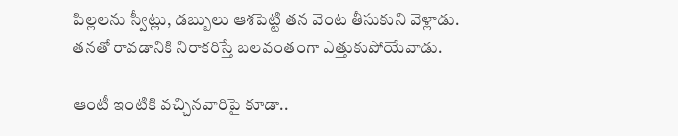పిల్లలను స్వీట్లు, డబ్బులు ఆశపెట్టి తన వెంట తీసుకుని వెళ్లాడు. తనతో రావడానికి నిరాకరిస్తే బలవంతంగా ఎత్తుకుపోయేవాడు.

ఆంటీ ఇంటికి వచ్చినవారిపై కూడా..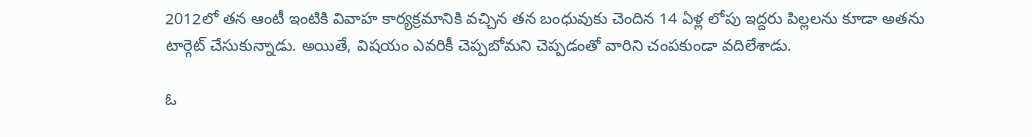2012లో తన ఆంటీ ఇంటికి వివాహ కార్యక్రమానికి వచ్చిన తన బంధువుకు చెందిన 14 ఏళ్ల లోపు ఇద్దరు పిల్లలను కూడా అతను టార్గెట్ చేసుకున్నాడు. అయితే, విషయం ఎవరికీ చెప్పబోమని చెప్పడంతో వారిని చంపకుండా వదిలేశాడు.

ఓ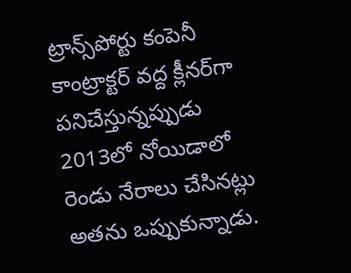ట్రాన్స్‌పోర్టు కంపెనీ కాంట్రాక్టర్ వద్ద క్లీనర్‌గా పనిచేస్తున్నప్పుడు 2013లో నోయిడాలో రెండు నేరాలు చేసినట్లు అతను ఒప్పుకున్నాడు.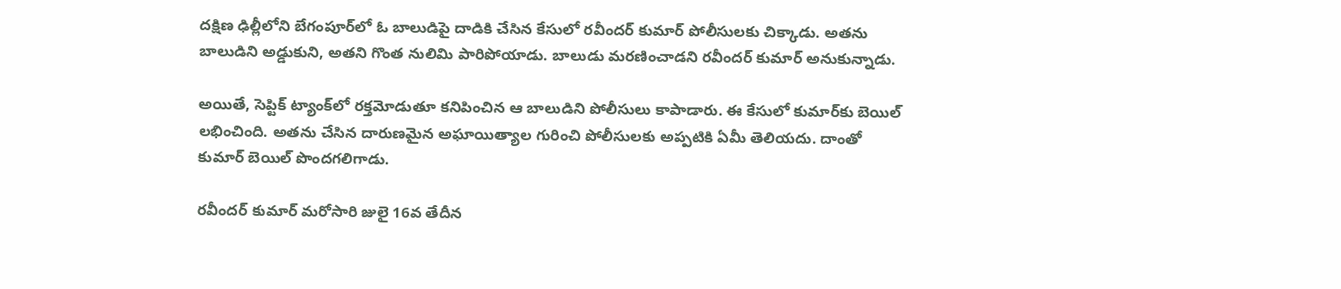దక్షిణ ఢిల్లీలోని బేగంపూర్‌లో ఓ బాలుడిపై దాడికి చేసిన కేసులో రవీందర్ కుమార్ పోలీసులకు చిక్కాడు. అతను బాలుడిని అడ్డుకుని, అతని గొంత నులిమి పారిపోయాడు. బాలుడు మరణించాడని రవీందర్ కుమార్ అనుకున్నాడు.

అయితే, సెప్టిక్ ట్యాంక్‌లో రక్తమోడుతూ కనిపించిన ఆ బాలుడిని పోలీసులు కాపాడారు. ఈ కేసులో కుమార్‌కు బెయిల్ లభించింది. అతను చేసిన దారుణమైన అఘాయిత్యాల గురించి పోలీసులకు అప్పటికి ఏమీ తెలియదు. దాంతో కుమార్ బెయిల్ పొందగలిగాడు.

రవీందర్ కుమార్ మరోసారి జులై 16వ తేదీన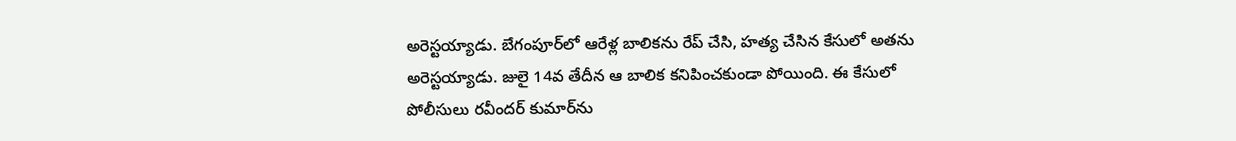అరెస్టయ్యాడు. బేగంపూర్‌లో ఆరేళ్ల బాలికను రేప్ చేసి, హత్య చేసిన కేసులో అతను అరెస్టయ్యాడు. జులై 14వ తేదీన ఆ బాలిక కనిపించకుండా పోయింది. ఈ కేసులో పోలీసులు రవీందర్ కుమార్‌ను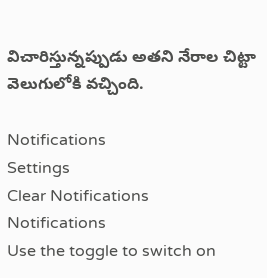విచారిస్తున్నప్పుడు అతని నేరాల చిట్టా వెలుగులోకి వచ్చింది.

Notifications
Settings
Clear Notifications
Notifications
Use the toggle to switch on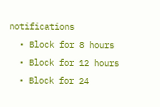notifications
  • Block for 8 hours
  • Block for 12 hours
  • Block for 24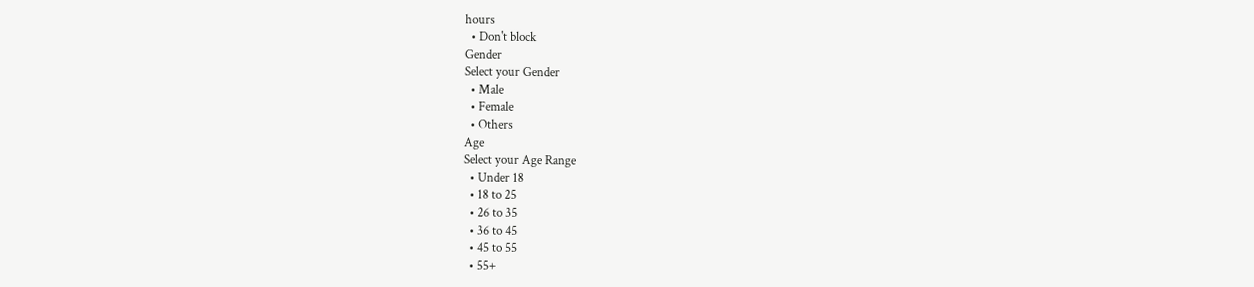hours
  • Don't block
Gender
Select your Gender
  • Male
  • Female
  • Others
Age
Select your Age Range
  • Under 18
  • 18 to 25
  • 26 to 35
  • 36 to 45
  • 45 to 55
  • 55+